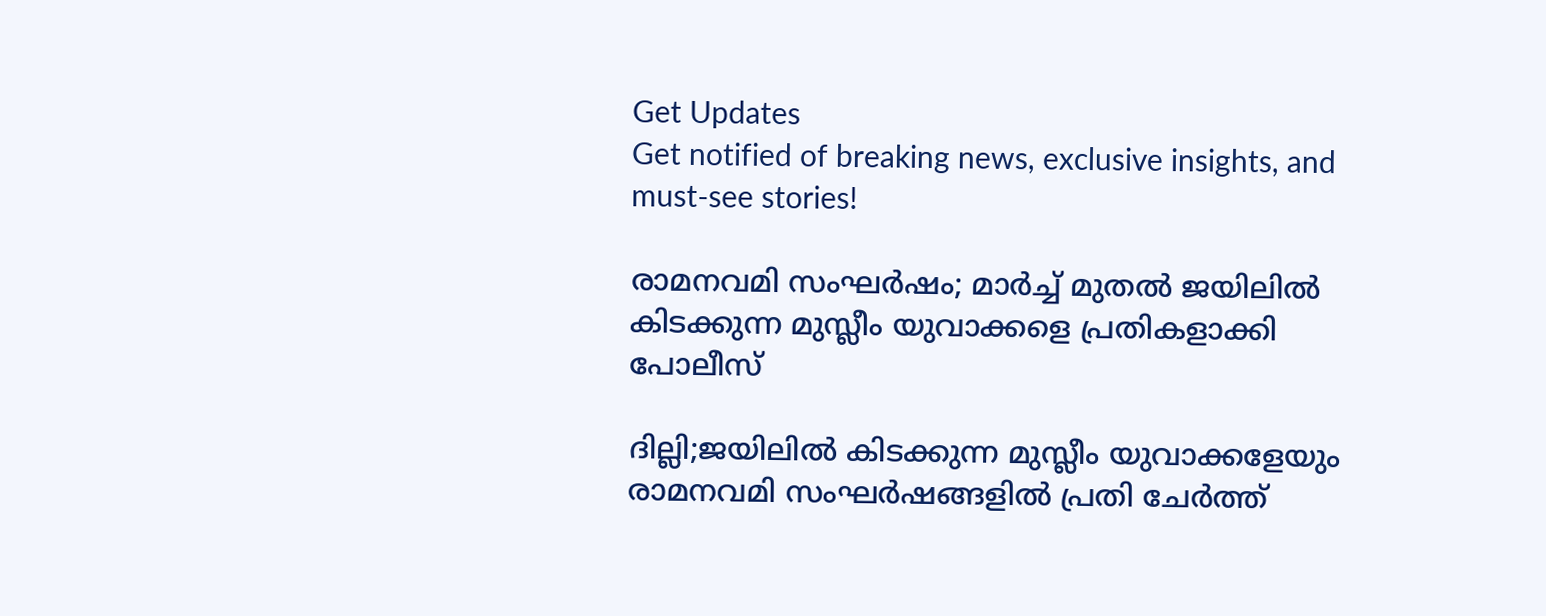Get Updates
Get notified of breaking news, exclusive insights, and must-see stories!

രാമനവമി സംഘർഷം; മാർച്ച് മുതൽ ജയിലിൽ കിടക്കുന്ന മുസ്ലീം യുവാക്കളെ പ്രതികളാക്കി പോലീസ്

ദില്ലി;ജയിലിൽ കിടക്കുന്ന മുസ്ലീം യുവാക്കളേയും രാമനവമി സംഘർഷങ്ങളിൽ പ്രതി ചേർത്ത്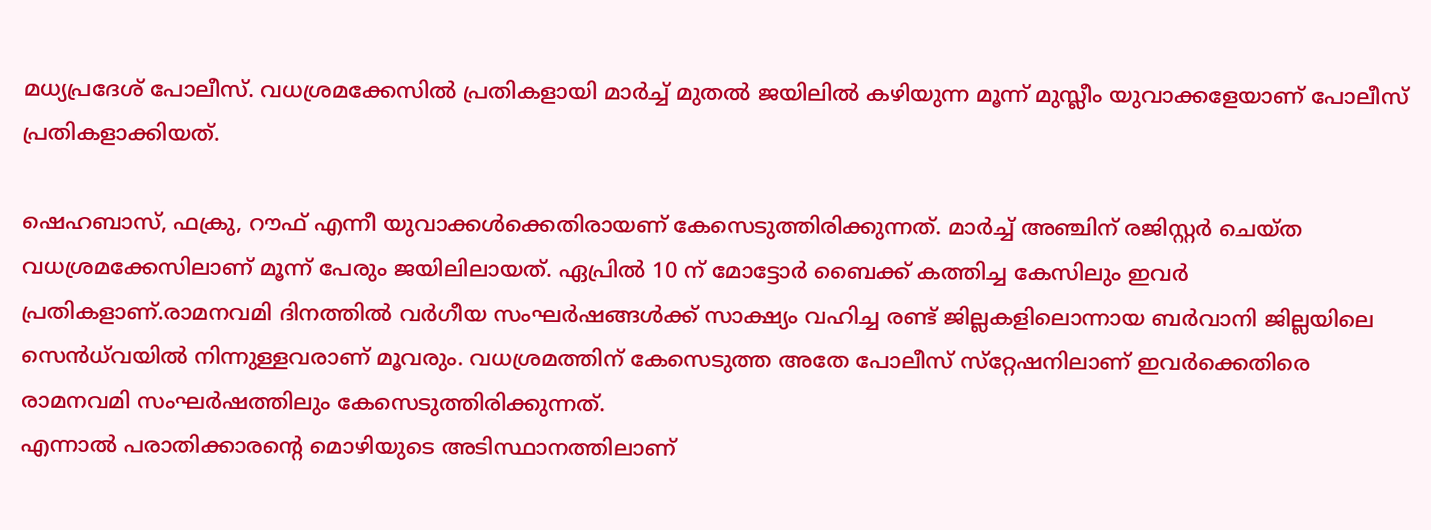മധ്യപ്രദേശ് പോലീസ്. വധശ്രമക്കേസിൽ പ്രതികളായി മാർച്ച് മുതൽ ജയിലിൽ കഴിയുന്ന മൂന്ന് മുസ്ലീം യുവാക്കളേയാണ് പോലീസ് പ്രതികളാക്കിയത്.

ഷെഹബാസ്, ഫക്രു, റൗഫ് എന്നീ യുവാക്കൾക്കെതിരായണ് കേസെടുത്തിരിക്കുന്നത്. മാർച്ച് അഞ്ചിന് രജിസ്റ്റർ ചെയ്ത വധശ്രമക്കേസിലാണ് മൂന്ന് പേരും ജയിലിലായത്. ഏപ്രിൽ 10 ന് മോട്ടോർ ബൈക്ക് കത്തിച്ച കേസിലും ഇവർ പ്രതികളാണ്.രാമനവമി ദിനത്തിൽ വർഗീയ സംഘർഷങ്ങൾക്ക് സാക്ഷ്യം വഹിച്ച രണ്ട് ജില്ലകളിലൊന്നായ ബർവാനി ജില്ലയിലെ സെൻധ്‌വയിൽ നിന്നുള്ളവരാണ് മൂവരും. വധശ്രമത്തിന് കേസെടുത്ത അതേ പോലീസ് സ്‌റ്റേഷനിലാണ് ഇവർക്കെതിരെ രാമനവമി സംഘർഷത്തിലും കേസെടുത്തിരിക്കുന്നത്.
എന്നാൽ പരാതിക്കാരന്റെ മൊഴിയുടെ അടിസ്ഥാനത്തിലാണ്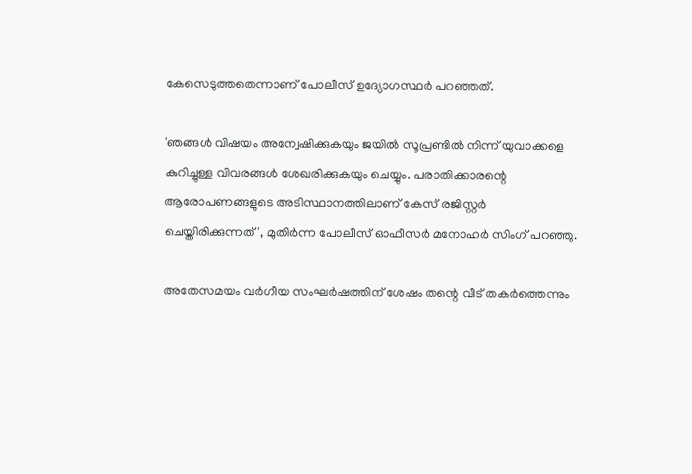കേസെടുത്തതെന്നാണ് പോലീസ് ഉദ്യോഗസ്ഥർ പറഞ്ഞത്.

'ഞങ്ങൾ വിഷയം അന്വേഷിക്കുകയും ജയിൽ സൂപ്രണ്ടിൽ നിന്ന് യുവാക്കളെ കുറിച്ചുള്ള വിവരങ്ങൾ ശേഖരിക്കുകയും ചെയ്യും. പരാതിക്കാരന്റെ ആരോപണങ്ങളുടെ അടിസ്ഥാനത്തിലാണ് കേസ് രജിസ്റ്റർ ചെയ്തിരിക്കുന്നത്', മുതിർന്ന പോലീസ് ഓഫീസർ മനോഹർ സിംഗ് പറഞ്ഞു.

അതേസമയം വർഗീയ സംഘർഷത്തിന് ശേഷം തന്റെ വീട് തകർത്തെന്നും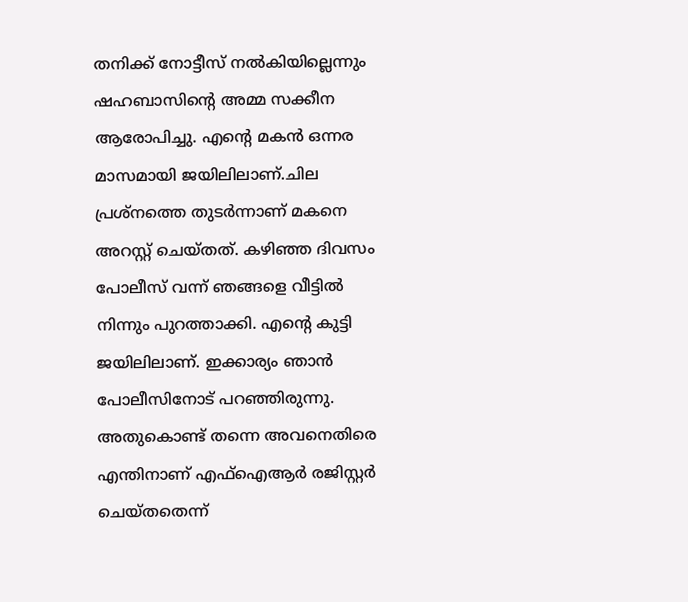തനിക്ക് നോട്ടീസ് നൽകിയില്ലെന്നും ഷഹബാസിന്റെ അമ്മ സക്കീന ആരോപിച്ചു. എന്റെ മകൻ ഒന്നര മാസമായി ജയിലിലാണ്.ചില പ്രശ്നത്തെ തുടർന്നാണ് മകനെ അറസ്റ്റ് ചെയ്തത്. കഴിഞ്ഞ ദിവസം പോലീസ് വന്ന് ഞങ്ങളെ വീട്ടിൽ നിന്നും പുറത്താക്കി. എന്റെ കുട്ടി ജയിലിലാണ്. ഇക്കാര്യം ഞാൻ പോലീസിനോട് പറഞ്ഞിരുന്നു. അതുകൊണ്ട് തന്നെ അവനെതിരെ എന്തിനാണ് എഫ്ഐആർ രജിസ്റ്റർ ചെയ്തതെന്ന്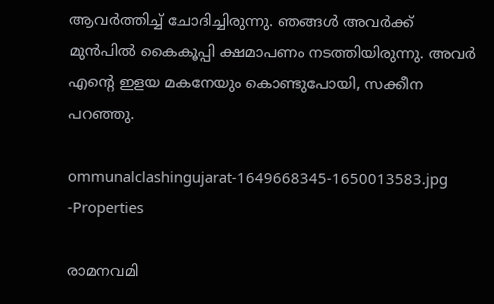ആവർത്തിച്ച് ചോദിച്ചിരുന്നു. ഞങ്ങൾ അവർക്ക് മുൻപിൽ കൈകൂപ്പി ക്ഷമാപണം നടത്തിയിരുന്നു. അവർ എന്റെ ഇളയ മകനേയും കൊണ്ടുപോയി, സക്കീന പറഞ്ഞു.

ommunalclashingujarat-1649668345-1650013583.jpg -Properties

രാമനവമി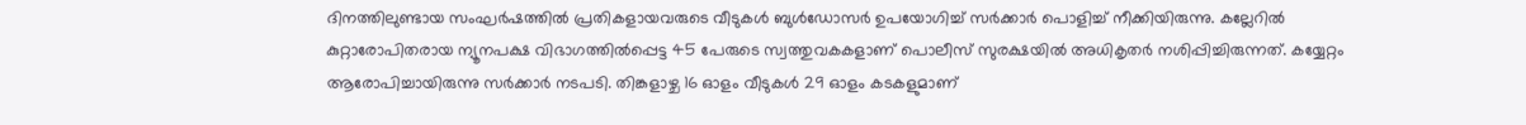ദിനത്തിലുണ്ടായ സംഘര്‍ഷത്തിൽ പ്രതികളായവരുടെ വീടുകള്‍ ബുള്‍ഡോസര്‍ ഉപയോഗിച്ച് സർക്കാർ പൊളിച്ച് നീക്കിയിരുന്നു. കല്ലേറിൽ കുറ്റാരോപിതരായ ന്യൂനപക്ഷ വിഭാഗത്തിൽപ്പെട്ട 45 പേരുടെ സ്വത്തുവകകളാണ് പൊലീസ് സുരക്ഷയിൽ അധികൃതർ നശിപ്പിച്ചിരുന്നത്. കയ്യേറ്റം ആരോപിച്ചായിരുന്നു സർക്കാർ നടപടി. തിങ്കളാഴ്ച 16 ഓളം വീടുകൾ 29 ഓളം കടകളുമാണ്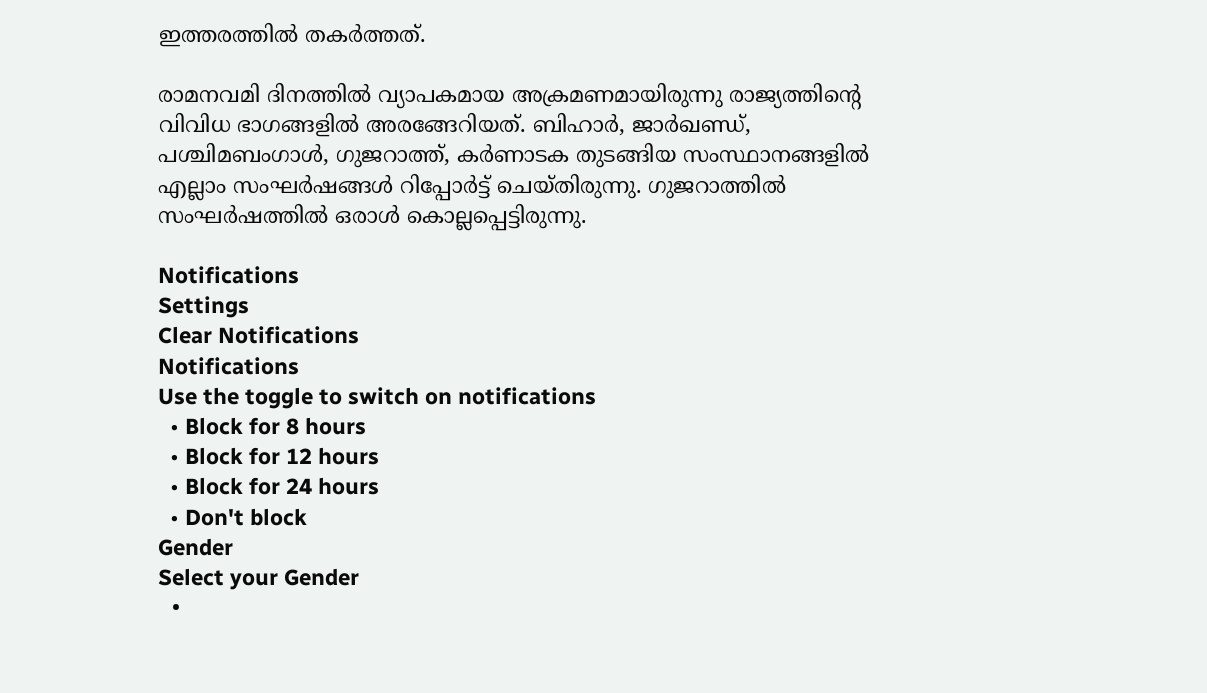ഇത്തരത്തിൽ തകർത്തത്.

രാമനവമി ദിനത്തിൽ വ്യാപകമായ അക്രമണമായിരുന്നു രാജ്യത്തിന്റെ വിവിധ ഭാഗങ്ങളിൽ അരങ്ങേറിയത്. ബിഹാർ, ജാർഖണ്ഡ്, പശ്ചിമബംഗാൾ, ഗുജറാത്ത്, കർണാടക തുടങ്ങിയ സംസ്ഥാനങ്ങളിൽ എല്ലാം സംഘർഷങ്ങൾ റിപ്പോർട്ട് ചെയ്തിരുന്നു. ഗുജറാത്തില്‍ സംഘര്‍ഷത്തില്‍ ഒരാള്‍ കൊല്ലപ്പെട്ടിരുന്നു.

Notifications
Settings
Clear Notifications
Notifications
Use the toggle to switch on notifications
  • Block for 8 hours
  • Block for 12 hours
  • Block for 24 hours
  • Don't block
Gender
Select your Gender
  •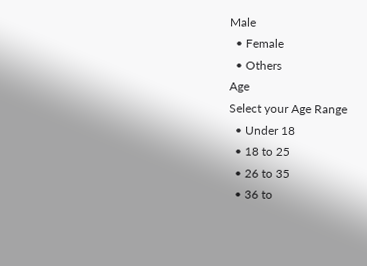Male
  • Female
  • Others
Age
Select your Age Range
  • Under 18
  • 18 to 25
  • 26 to 35
  • 36 to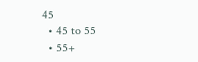45
  • 45 to 55
  • 55+